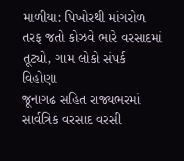માળીયા: પિખોરથી માંગરોળ તરફ જતો કોઝવે ભારે વરસાદમાં તૂટ્યો, ગામ લોકો સંપર્ક વિહોણા
જૂનાગઢ સહિત રાજ્યભરમાં સાર્વત્રિક વરસાદ વરસી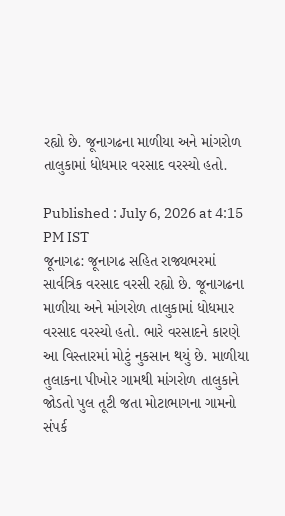રહ્યો છે. જૂનાગઢના માળીયા અને માંગરોળ તાલુકામાં ધોધમાર વરસાદ વરસ્યો હતો.

Published : July 6, 2026 at 4:15 PM IST
જૂનાગઢ: જૂનાગઢ સહિત રાજ્યભરમાં સાર્વત્રિક વરસાદ વરસી રહ્યો છે. જૂનાગઢના માળીયા અને માંગરોળ તાલુકામાં ધોધમાર વરસાદ વરસ્યો હતો. ભારે વરસાદને કારણે આ વિસ્તારમાં મોટું નુકસાન થયું છે. માળીયા તુલાકના પીખોર ગામથી માંગરોળ તાલુકાને જોડતો પુલ તૂટી જતા મોટાભાગના ગામનો સંપર્ક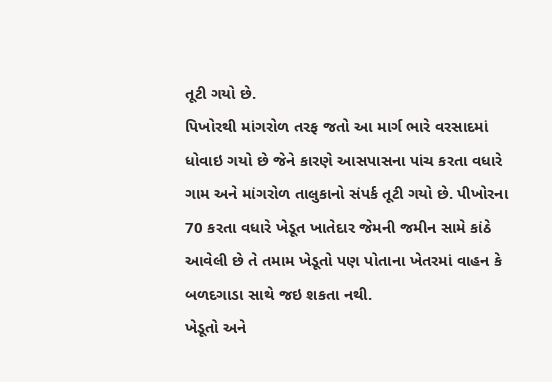તૂટી ગયો છે.
પિખોરથી માંગરોળ તરફ જતો આ માર્ગ ભારે વરસાદમાં ધોવાઇ ગયો છે જેને કારણે આસપાસના પાંચ કરતા વધારે ગામ અને માંગરોળ તાલુકાનો સંપર્ક તૂટી ગયો છે. પીખોરના 70 કરતા વધારે ખેડૂત ખાતેદાર જેમની જમીન સામે કાંઠે આવેલી છે તે તમામ ખેડૂતો પણ પોતાના ખેતરમાં વાહન કે બળદગાડા સાથે જઇ શકતા નથી.
ખેડૂતો અને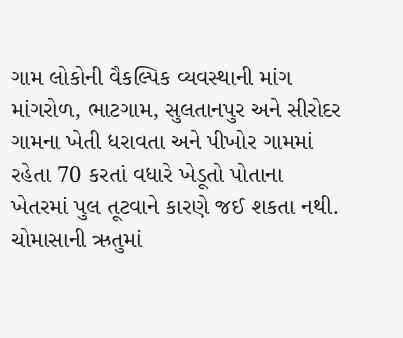ગામ લોકોની વૈકલ્પિક વ્યવસ્થાની માંગ
માંગરોળ, ભાટગામ, સુલતાનપુર અને સીરોદર ગામના ખેતી ધરાવતા અને પીખોર ગામમાં રહેતા 70 કરતાં વધારે ખેડૂતો પોતાના ખેતરમાં પુલ તૂટવાને કારણે જઈ શકતા નથી. ચોમાસાની ઋતુમાં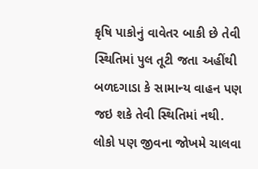કૃષિ પાકોનું વાવેતર બાકી છે તેવી સ્થિતિમાં પુલ તૂટી જતા અહીંથી બળદગાડા કે સામાન્ય વાહન પણ જઇ શકે તેવી સ્થિતિમાં નથી. લોકો પણ જીવના જોખમે ચાલવા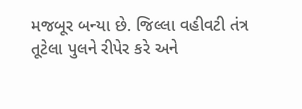મજબૂર બન્યા છે. જિલ્લા વહીવટી તંત્ર તૂટેલા પુલને રીપેર કરે અને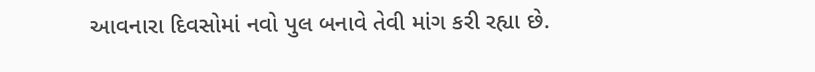આવનારા દિવસોમાં નવો પુલ બનાવે તેવી માંગ કરી રહ્યા છે.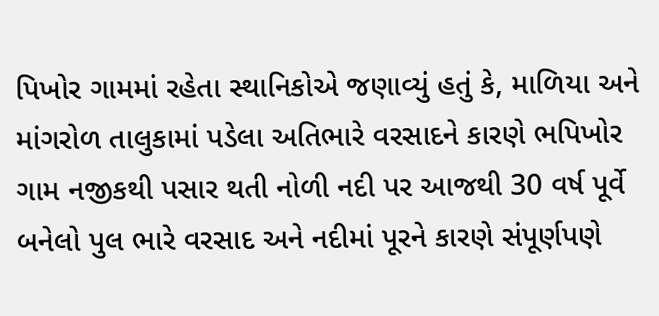પિખોર ગામમાં રહેતા સ્થાનિકોએ જણાવ્યું હતું કે, માળિયા અને માંગરોળ તાલુકામાં પડેલા અતિભારે વરસાદને કારણે ભપિખોર ગામ નજીકથી પસાર થતી નોળી નદી પર આજથી 30 વર્ષ પૂર્વે બનેલો પુલ ભારે વરસાદ અને નદીમાં પૂરને કારણે સંપૂર્ણપણે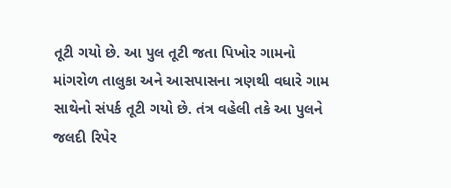તૂટી ગયો છે. આ પુલ તૂટી જતા પિખોર ગામનો માંગરોળ તાલુકા અને આસપાસના ત્રણથી વધારે ગામ સાથેનો સંપર્ક તૂટી ગયો છે. તંત્ર વહેલી તકે આ પુલને જલદી રિપેર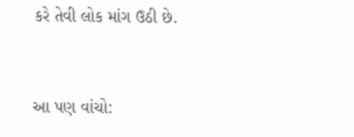કરે તેવી લોક માંગ ઉઠી છે.


આ પણ વાંચો: